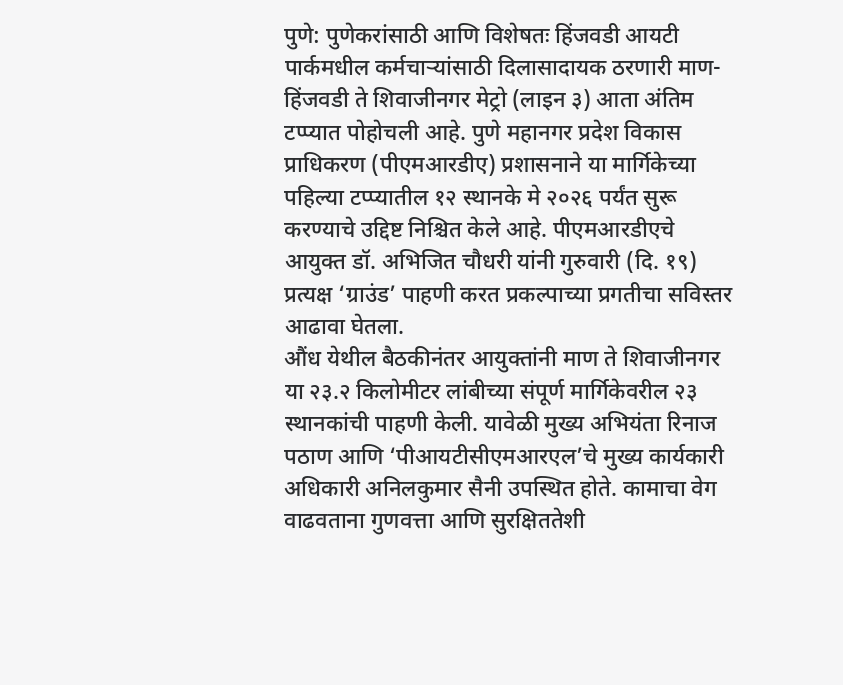पुणे: पुणेकरांसाठी आणि विशेषतः हिंजवडी आयटी पार्कमधील कर्मचाऱ्यांसाठी दिलासादायक ठरणारी माण-हिंजवडी ते शिवाजीनगर मेट्रो (लाइन ३) आता अंतिम टप्प्यात पोहोचली आहे. पुणे महानगर प्रदेश विकास प्राधिकरण (पीएमआरडीए) प्रशासनाने या मार्गिकेच्या पहिल्या टप्प्यातील १२ स्थानके मे २०२६ पर्यंत सुरू करण्याचे उद्दिष्ट निश्चित केले आहे. पीएमआरडीएचे आयुक्त डॉ. अभिजित चौधरी यांनी गुरुवारी (दि. १९) प्रत्यक्ष ‘ग्राउंड’ पाहणी करत प्रकल्पाच्या प्रगतीचा सविस्तर आढावा घेतला.
औंध येथील बैठकीनंतर आयुक्तांनी माण ते शिवाजीनगर या २३.२ किलोमीटर लांबीच्या संपूर्ण मार्गिकेवरील २३ स्थानकांची पाहणी केली. यावेळी मुख्य अभियंता रिनाज पठाण आणि ‘पीआयटीसीएमआरएल’चे मुख्य कार्यकारी अधिकारी अनिलकुमार सैनी उपस्थित होते. कामाचा वेग वाढवताना गुणवत्ता आणि सुरक्षिततेशी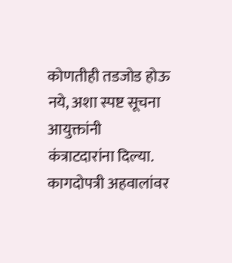कोणतीही तडजोड होऊ नये, अशा स्पष्ट सूचना आयुक्तांनी कंत्राटदारांना दिल्या. कागदोपत्री अहवालांवर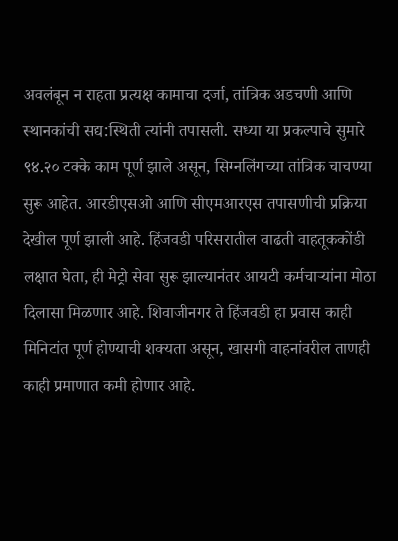अवलंबून न राहता प्रत्यक्ष कामाचा दर्जा, तांत्रिक अडचणी आणि स्थानकांची सद्य:स्थिती त्यांनी तपासली. सध्या या प्रकल्पाचे सुमारे ९४.२० टक्के काम पूर्ण झाले असून, सिग्नलिंगच्या तांत्रिक चाचण्या सुरू आहेत. आरडीएसओ आणि सीएमआरएस तपासणीची प्रक्रिया देखील पूर्ण झाली आहे. हिंजवडी परिसरातील वाढती वाहतूककोंडी लक्षात घेता, ही मेट्रो सेवा सुरू झाल्यानंतर आयटी कर्मचाऱ्यांना मोठा दिलासा मिळणार आहे. शिवाजीनगर ते हिंजवडी हा प्रवास काही मिनिटांत पूर्ण होण्याची शक्यता असून, खासगी वाहनांवरील ताणही काही प्रमाणात कमी होणार आहे.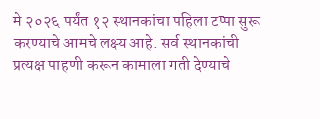मे २०२६ पर्यंत १२ स्थानकांचा पहिला टप्पा सुरू करण्याचे आमचे लक्ष्य आहे. सर्व स्थानकांची प्रत्यक्ष पाहणी करून कामाला गती देण्याचे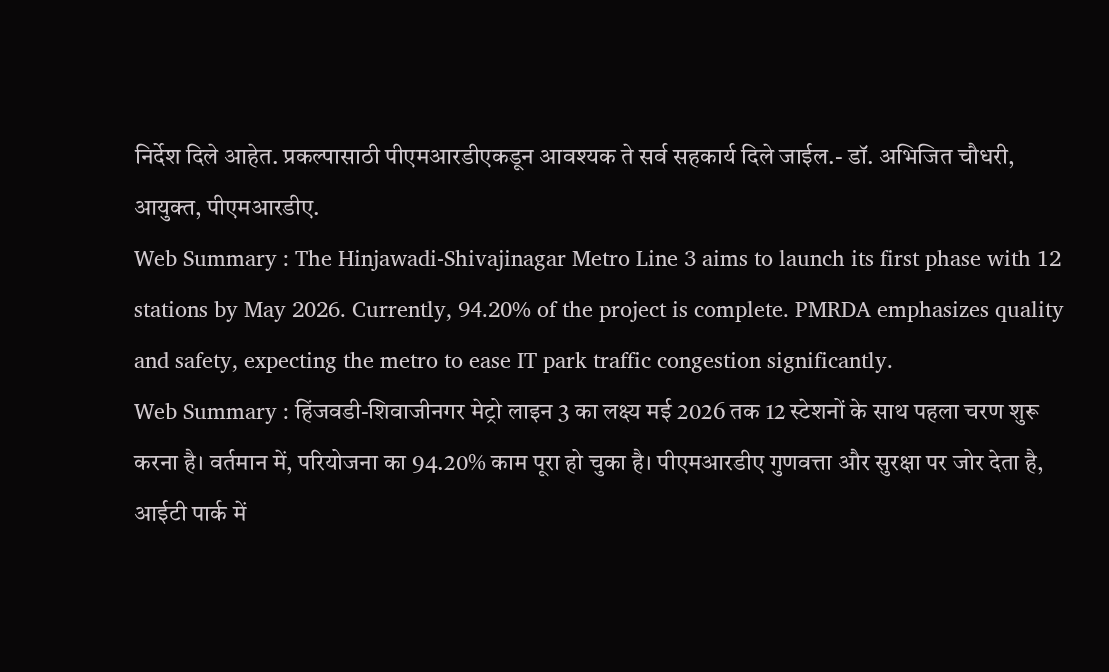निर्देश दिले आहेत. प्रकल्पासाठी पीएमआरडीएकडून आवश्यक ते सर्व सहकार्य दिले जाईल.- डॉ. अभिजित चौधरी, आयुक्त, पीएमआरडीए.
Web Summary : The Hinjawadi-Shivajinagar Metro Line 3 aims to launch its first phase with 12 stations by May 2026. Currently, 94.20% of the project is complete. PMRDA emphasizes quality and safety, expecting the metro to ease IT park traffic congestion significantly.
Web Summary : हिंजवडी-शिवाजीनगर मेट्रो लाइन 3 का लक्ष्य मई 2026 तक 12 स्टेशनों के साथ पहला चरण शुरू करना है। वर्तमान में, परियोजना का 94.20% काम पूरा हो चुका है। पीएमआरडीए गुणवत्ता और सुरक्षा पर जोर देता है, आईटी पार्क में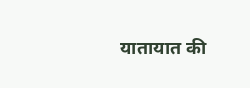यातायात की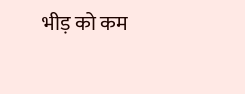भीड़ को कम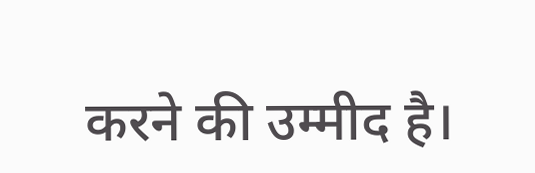करने की उम्मीद है।